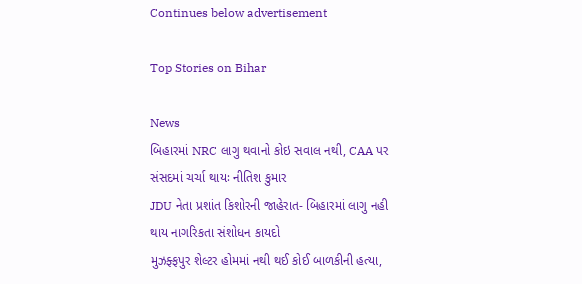Continues below advertisement

Top Stories on Bihar

News
બિહારમાં NRC લાગુ થવાનો કોઇ સવાલ નથી, CAA પર સંસદમાં ચર્ચા થાયઃ નીતિશ કુમાર
JDU નેતા પ્રશાંત કિશોરની જાહેરાત- બિહારમાં લાગુ નહી થાય નાગરિકતા સંશોધન કાયદો
મુઝફ્ફપુર શેલ્ટર હોમમાં નથી થઈ કોઈ બાળકીની હત્યા,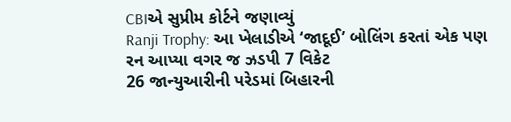CBIએ સુપ્રીમ કોર્ટને જણાવ્યું
Ranji Trophy: આ ખેલાડીએ ‘જાદૂઈ’ બોલિંગ કરતાં એક પણ રન આપ્યા વગર જ ઝડપી 7 વિકેટ
26 જાન્યુઆરીની પરેડમાં બિહારની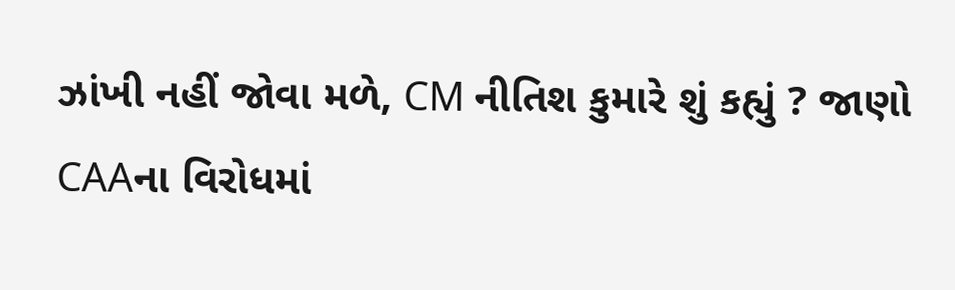ઝાંખી નહીં જોવા મળે, CM નીતિશ કુમારે શું કહ્યું ? જાણો
CAAના વિરોધમાં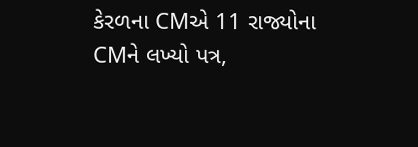કેરળના CMએ 11 રાજ્યોના CMને લખ્યો પત્ર,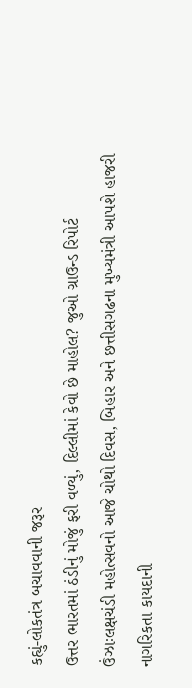કહ્યું-લોકતંત્ર બચાવવાની જરૂર
ઉત્તર ભારતમાં ઠંડીનું મોજું ફરી વળ્યું, દિલ્લીમાં કેવો છે માહોલ? જુઓ ગ્રાઉન્ડ રિપોર્ટ
ઉંઝાઃલક્ષચંડી મહોત્સવનો આજે ચોથો દિવસ, બિહાર અને છત્તીસગઢના મુખ્યમંત્રી આપશે હાજરી
નાગરિકતા કાયદાની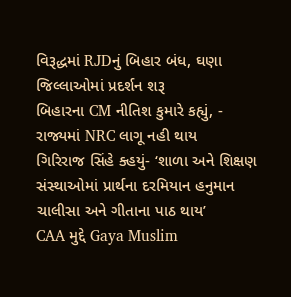વિરૂદ્ધમાં RJDનું બિહાર બંધ, ઘણા જિલ્લાઓમાં પ્રદર્શન શરૂ
બિહારના CM નીતિશ કુમારે કહ્યું, - રાજ્યમાં NRC લાગૂ નહી થાય
ગિરિરાજ સિંહે ક્હયું- ‘શાળા અને શિક્ષણ સંસ્થાઓમાં પ્રાર્થના દરમિયાન હનુમાન ચાલીસા અને ગીતાના પાઠ થાય’
CAA મુદ્દે Gaya Muslim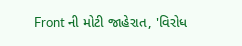Front ની મોટી જાહેરાત, 'વિરોધ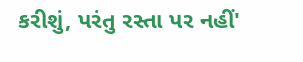કરીશું, પરંતુ રસ્તા પર નહીં'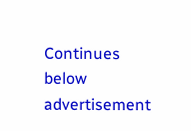Continues below advertisement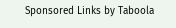Sponsored Links by Taboola